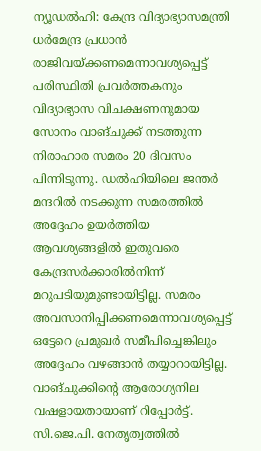ന്യൂഡൽഹി: കേന്ദ്ര വിദ്യാഭ്യാസമന്ത്രി ധർമേന്ദ്ര പ്രധാൻ രാജിവയ്ക്കണമെന്നാവശ്യപ്പെട്ട് പരിസ്ഥിതി പ്രവർത്തകനും വിദ്യാഭ്യാസ വിചക്ഷണനുമായ സോനം വാങ്ചുക്ക് നടത്തുന്ന നിരാഹാര സമരം 20 ദിവസം പിന്നിടുന്നു. ഡൽഹിയിലെ ജന്തർ മന്ദറിൽ നടക്കുന്ന സമരത്തിൽ അദ്ദേഹം ഉയർത്തിയ ആവശ്യങ്ങളിൽ ഇതുവരെ കേന്ദ്രസർക്കാരിൽനിന്ന് മറുപടിയുമുണ്ടായിട്ടില്ല. സമരം അവസാനിപ്പിക്കണമെന്നാവശ്യപ്പെട്ട് ഒട്ടേറെ പ്രമുഖർ സമീപിച്ചെങ്കിലും അദ്ദേഹം വഴങ്ങാൻ തയ്യാറായിട്ടില്ല. വാങ്ചുക്കിന്റെ ആരോഗ്യനില വഷളായതായാണ് റിപ്പോർട്ട്.
സി.ജെ.പി. നേതൃത്വത്തിൽ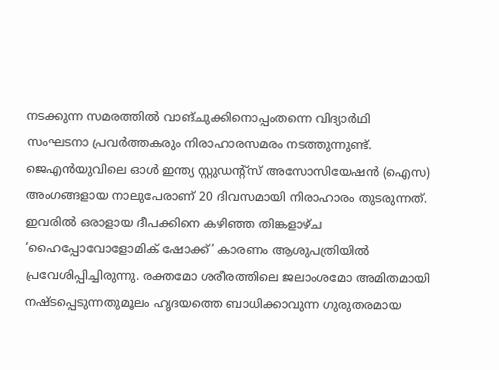നടക്കുന്ന സമരത്തിൽ വാങ്ചുക്കിനൊപ്പംതന്നെ വിദ്യാർഥി സംഘടനാ പ്രവർത്തകരും നിരാഹാരസമരം നടത്തുന്നുണ്ട്. ജെഎൻയുവിലെ ഓൾ ഇന്ത്യ സ്റ്റുഡന്റ്സ് അസോസിയേഷൻ (ഐസ) അംഗങ്ങളായ നാലുപേരാണ് 20 ദിവസമായി നിരാഹാരം തുടരുന്നത്. ഇവരിൽ ഒരാളായ ദീപക്കിനെ കഴിഞ്ഞ തിങ്കളാഴ്ച ‘ഹൈപ്പോവോളോമിക് ഷോക്ക്’ കാരണം ആശുപത്രിയിൽ പ്രവേശിപ്പിച്ചിരുന്നു. രക്തമോ ശരീരത്തിലെ ജലാംശമോ അമിതമായി നഷ്ടപ്പെടുന്നതുമൂലം ഹൃദയത്തെ ബാധിക്കാവുന്ന ഗുരുതരമായ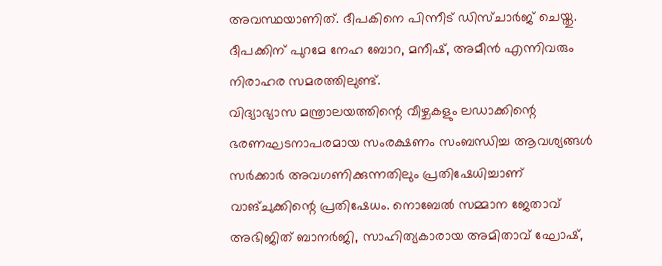അവസ്ഥയാണിത്. ദീപകിനെ പിന്നീട് ഡിസ്ചാർജ് ചെയ്തു. ദീപക്കിന് പുറമേ നേഹ ബോറ, മനീഷ്, അമീൻ എന്നിവരും നിരാഹര സമരത്തിലുണ്ട്.
വിദ്യാഭ്യാസ മന്ത്രാലയത്തിന്റെ വീഴ്ചകളും ലഡാക്കിന്റെ ഭരണഘടനാപരമായ സംരക്ഷണം സംബന്ധിച്ച ആവശ്യങ്ങൾ സർക്കാർ അവഗണിക്കുന്നതിലും പ്രതിഷേധിച്ചാണ് വാങ്ചുക്കിന്റെ പ്രതിഷേധം. നൊബേൽ സമ്മാന ജേതാവ് അഭിജിത് ബാനർജി, സാഹിത്യകാരായ അമിതാവ് ഘോഷ്,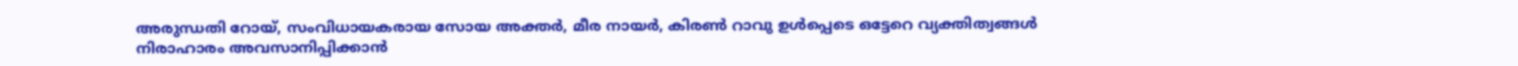അരുന്ധതി റോയ്, സംവിധായകരായ സോയ അക്തർ, മീര നായർ, കിരൺ റാവു ഉൾപ്പെടെ ഒട്ടേറെ വ്യക്തിത്വങ്ങൾ നിരാഹാരം അവസാനിപ്പിക്കാൻ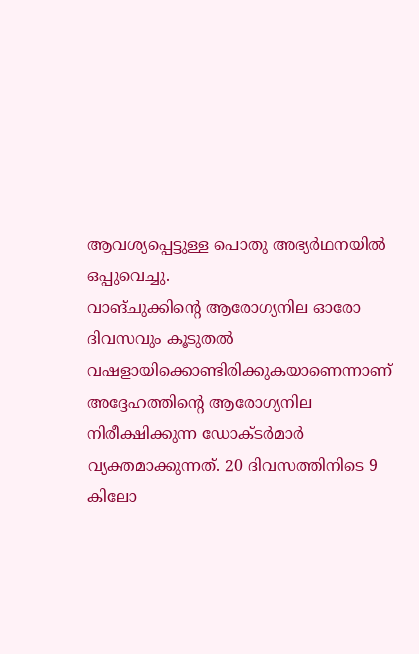ആവശ്യപ്പെട്ടുള്ള പൊതു അഭ്യർഥനയിൽ ഒപ്പുവെച്ചു.
വാങ്ചുക്കിന്റെ ആരോഗ്യനില ഓരോ ദിവസവും കൂടുതൽ വഷളായിക്കൊണ്ടിരിക്കുകയാണെന്നാണ് അദ്ദേഹത്തിന്റെ ആരോഗ്യനില നിരീക്ഷിക്കുന്ന ഡോക്ടർമാർ വ്യക്തമാക്കുന്നത്. 20 ദിവസത്തിനിടെ 9 കിലോ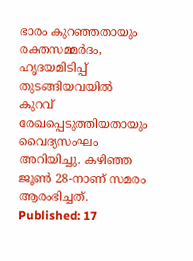ഭാരം കുറഞ്ഞതായും രക്തസമ്മർദം, ഹൃദയമിടിപ്പ് തുടങ്ങിയവയിൽ കുറവ് രേഖപ്പെടുത്തിയതായും വൈദ്യസംഘം അറിയിച്ചു. കഴിഞ്ഞ ജൂൺ 28-നാണ് സമരം ആരംഭിച്ചത്.
Published: 17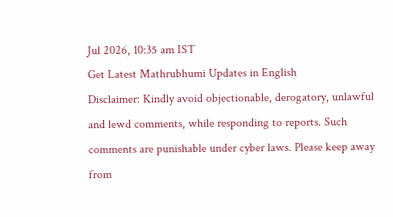Jul 2026, 10:35 am IST
Get Latest Mathrubhumi Updates in English
Disclaimer: Kindly avoid objectionable, derogatory, unlawful and lewd comments, while responding to reports. Such comments are punishable under cyber laws. Please keep away from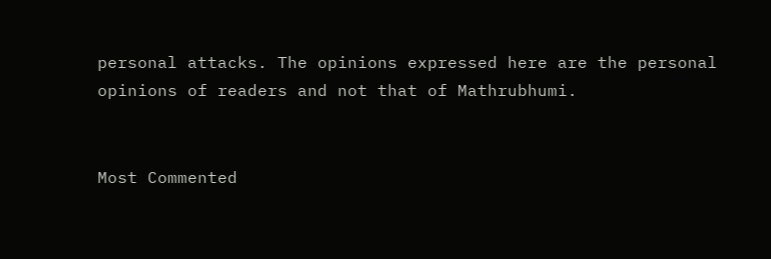personal attacks. The opinions expressed here are the personal opinions of readers and not that of Mathrubhumi.


Most Commented